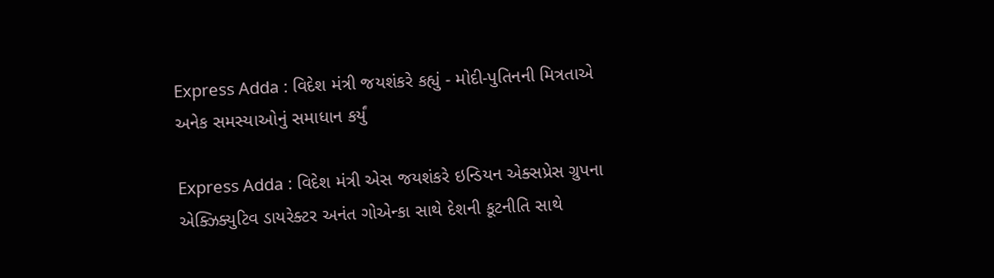Express Adda : વિદેશ મંત્રી જયશંકરે કહ્યું - મોદી-પુતિનની મિત્રતાએ અનેક સમસ્યાઓનું સમાધાન કર્યું

Express Adda : વિદેશ મંત્રી એસ જયશંકરે ઇન્ડિયન એક્સપ્રેસ ગ્રુપના એક્ઝિક્યુટિવ ડાયરેક્ટર અનંત ગોએન્કા સાથે દેશની કૂટનીતિ સાથે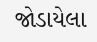જોડાયેલા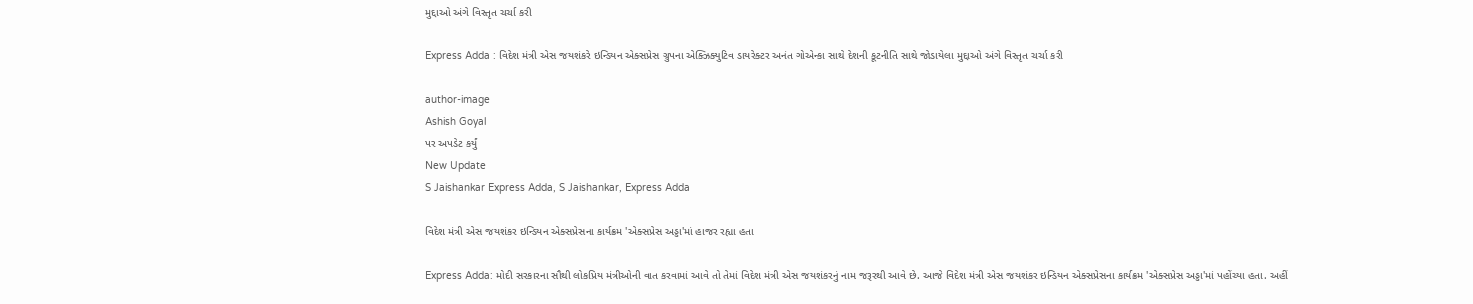મુદ્દાઓ અંગે વિસ્તૃત ચર્ચા કરી

Express Adda : વિદેશ મંત્રી એસ જયશંકરે ઇન્ડિયન એક્સપ્રેસ ગ્રુપના એક્ઝિક્યુટિવ ડાયરેક્ટર અનંત ગોએન્કા સાથે દેશની કૂટનીતિ સાથે જોડાયેલા મુદ્દાઓ અંગે વિસ્તૃત ચર્ચા કરી

author-image
Ashish Goyal
પર અપડેટ કર્યું
New Update
S Jaishankar Express Adda, S Jaishankar, Express Adda

વિદેશ મંત્રી એસ જયશંકર ઇન્ડિયન એક્સપ્રેસના કાર્યક્રમ 'એક્સપ્રેસ અડ્ડા'માં હાજર રહ્યા હતા

Express Adda: મોદી સરકારના સૌથી લોકપ્રિય મંત્રીઓની વાત કરવામાં આવે તો તેમાં વિદેશ મંત્રી એસ જયશંકરનું નામ જરૂરથી આવે છે. આજે વિદેશ મંત્રી એસ જયશંકર ઇન્ડિયન એક્સપ્રેસના કાર્યક્રમ 'એક્સપ્રેસ અડ્ડા'માં પહોંચ્યા હતા. અહીં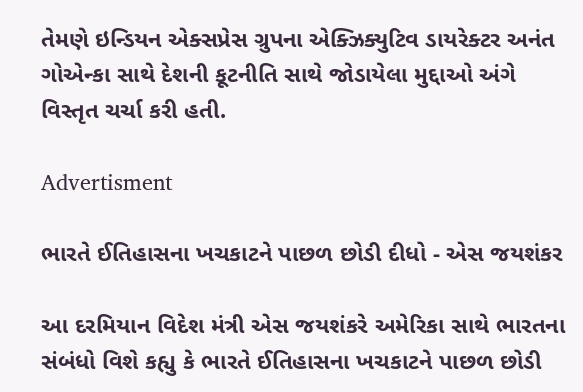તેમણે ઇન્ડિયન એક્સપ્રેસ ગ્રુપના એક્ઝિક્યુટિવ ડાયરેક્ટર અનંત ગોએન્કા સાથે દેશની કૂટનીતિ સાથે જોડાયેલા મુદ્દાઓ અંગે વિસ્તૃત ચર્ચા કરી હતી.

Advertisment

ભારતે ઈતિહાસના ખચકાટને પાછળ છોડી દીધો - એસ જયશંકર

આ દરમિયાન વિદેશ મંત્રી એસ જયશંકરે અમેરિકા સાથે ભારતના સંબંધો વિશે કહ્યુ કે ભારતે ઈતિહાસના ખચકાટને પાછળ છોડી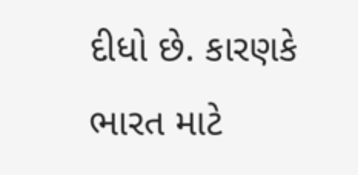દીધો છે. કારણકે ભારત માટે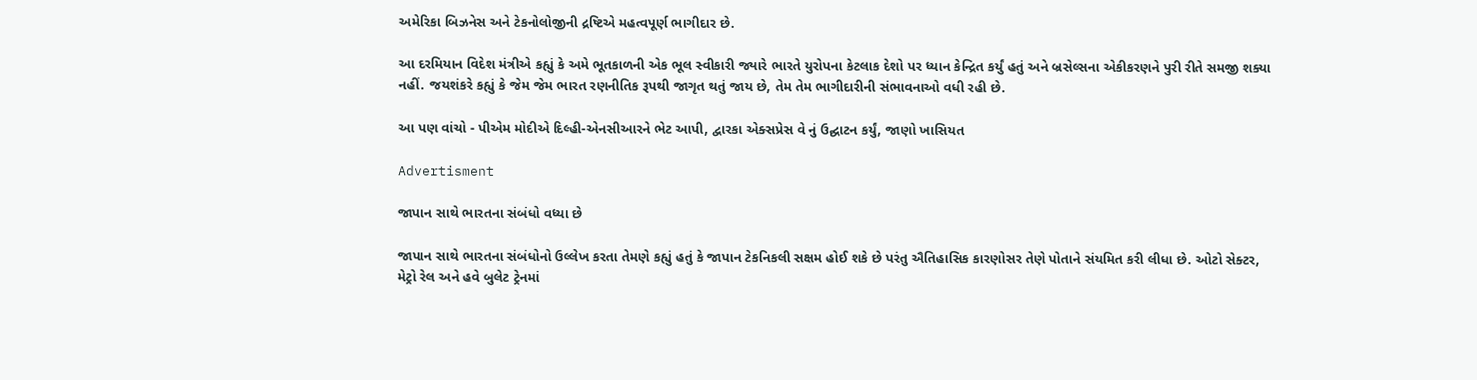અમેરિકા બિઝનેસ અને ટેકનોલોજીની દ્રષ્ટિએ મહત્વપૂર્ણ ભાગીદાર છે.

આ દરમિયાન વિદેશ મંત્રીએ કહ્યું કે અમે ભૂતકાળની એક ભૂલ સ્વીકારી જ્યારે ભારતે યુરોપના કેટલાક દેશો પર ધ્યાન કેન્દ્રિત કર્યું હતું અને બ્રસેલ્સના એકીકરણને પુરી રીતે સમજી શક્યા નહીં. જયશંકરે કહ્યું કે જેમ જેમ ભારત રણનીતિક રૂપથી જાગૃત થતું જાય છે, તેમ તેમ ભાગીદારીની સંભાવનાઓ વધી રહી છે.

આ પણ વાંચો - પીએમ મોદીએ દિલ્હી-એનસીઆરને ભેટ આપી, દ્વારકા એક્સપ્રેસ વે નું ઉદ્ઘાટન કર્યું, જાણો ખાસિયત

Advertisment

જાપાન સાથે ભારતના સંબંધો વધ્યા છે

જાપાન સાથે ભારતના સંબંધોનો ઉલ્લેખ કરતા તેમણે કહ્યું હતું કે જાપાન ટેકનિકલી સક્ષમ હોઈ શકે છે પરંતુ ઐતિહાસિક કારણોસર તેણે પોતાને સંયમિત કરી લીધા છે. ઓટો સેક્ટર, મેટ્રો રેલ અને હવે બુલેટ ટ્રેનમાં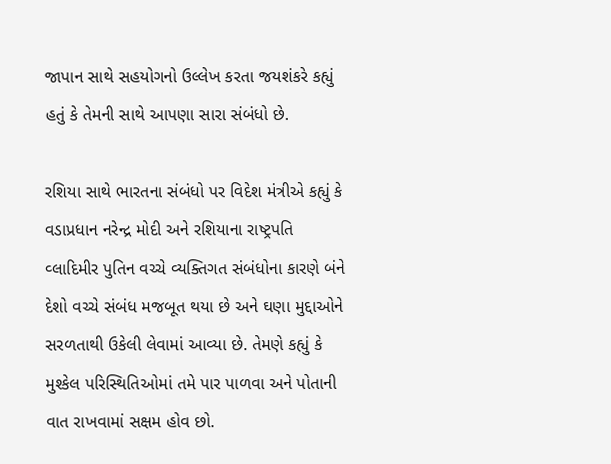જાપાન સાથે સહયોગનો ઉલ્લેખ કરતા જયશંકરે કહ્યું હતું કે તેમની સાથે આપણા સારા સંબંધો છે.

રશિયા સાથે ભારતના સંબંધો પર વિદેશ મંત્રીએ કહ્યું કે વડાપ્રધાન નરેન્દ્ર મોદી અને રશિયાના રાષ્ટ્રપતિ વ્લાદિમીર પુતિન વચ્ચે વ્યક્તિગત સંબંધોના કારણે બંને દેશો વચ્ચે સંબંધ મજબૂત થયા છે અને ઘણા મુદ્દાઓને સરળતાથી ઉકેલી લેવામાં આવ્યા છે. તેમણે કહ્યું કે મુશ્કેલ પરિસ્થિતિઓમાં તમે પાર પાળવા અને પોતાની વાત રાખવામાં સક્ષમ હોવ છો.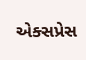એક્સપ્રેસ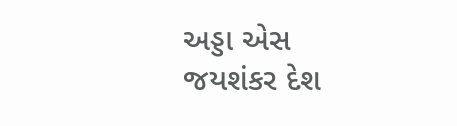અડ્ડા એસ જયશંકર દેશ